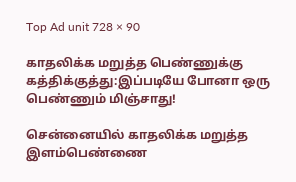Top Ad unit 728 × 90

காதலிக்க மறுத்த பெண்ணுக்கு கத்திக்குத்து:இப்படியே போனா ஒரு பெண்ணும் மிஞ்சாது!

சென்னையில் காதலிக்க மறுத்த இளம்பெண்ணை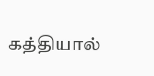கத்தியால்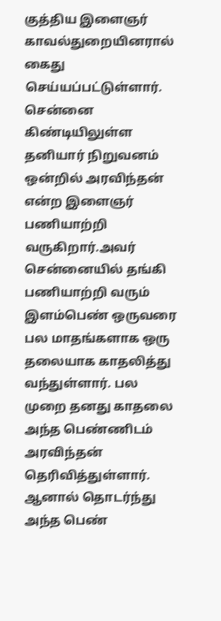குத்திய இளைஞர் காவல்துறையினரால் கைது செய்யப்பட்டுள்ளார்.
சென்னை கிண்டியிலுள்ள தனியார் நிறுவனம் ஒன்றில் அரவிந்தன் என்ற இளைஞர் பணியாற்றி வருகிறார்.அவர் சென்னையில் தங்கி பணியாற்றி வரும் இளம்பெண் ஒருவரை பல மாதங்களாக ஒரு தலையாக காதலித்து வந்துள்ளார். பல முறை தனது காதலை அந்த பெண்ணிடம் அரவிந்தன் தெரிவித்துள்ளார். ஆனால் தொடர்ந்து அந்த பெண்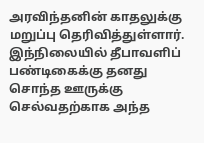அரவிந்தனின் காதலுக்கு மறுப்பு தெரிவித்துள்ளார்.
இந்நிலையில் தீபாவளிப் பண்டிகைக்கு தனது சொந்த ஊருக்கு செல்வதற்காக அந்த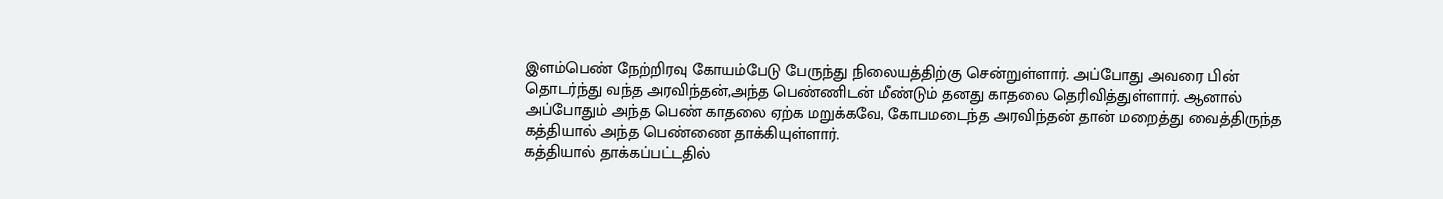இளம்பெண் நேற்றிரவு கோயம்பேடு பேருந்து நிலையத்திற்கு சென்றுள்ளார். அப்போது அவரை பின் தொடர்ந்து வந்த அரவிந்தன்,அந்த பெண்ணிடன் மீண்டும் தனது காதலை தெரிவித்துள்ளார். ஆனால் அப்போதும் அந்த பெண் காதலை ஏற்க மறுக்கவே, கோபமடைந்த அரவிந்தன் தான் மறைத்து வைத்திருந்த கத்தியால் அந்த பெண்ணை தாக்கியுள்ளார்.
கத்தியால் தாக்கப்பட்டதில்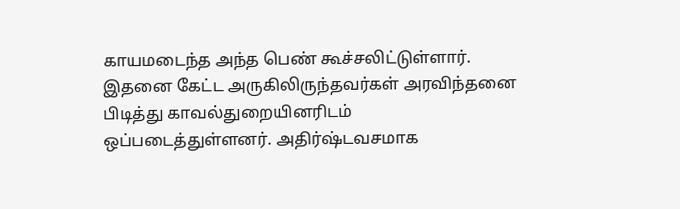காயமடைந்த அந்த பெண் கூச்சலிட்டுள்ளார். இதனை கேட்ட அருகிலிருந்தவர்கள் அரவிந்தனை பிடித்து காவல்துறையினரிடம் ஒப்படைத்துள்ளனர். அதிர்ஷ்டவசமாக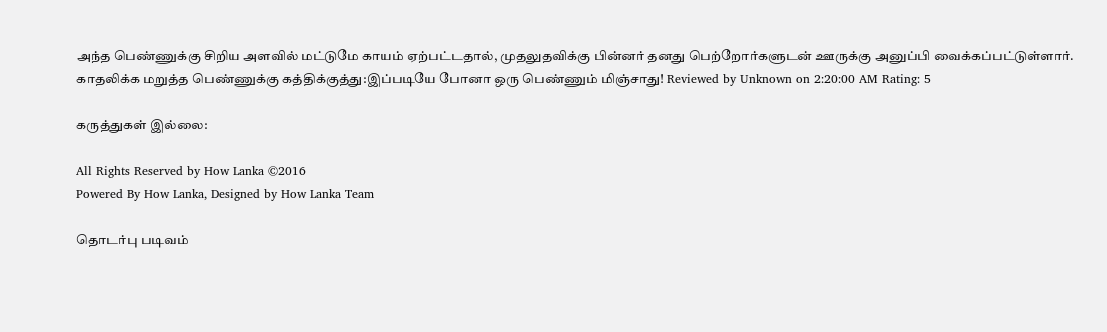அந்த பெண்ணுக்கு சிறிய அளவில் மட்டுமே காயம் ஏற்பட்டதால், முதலுதவிக்கு பின்னர் தனது பெற்றோர்களுடன் ஊருக்கு அனுப்பி வைக்கப்பட்டுள்ளார்.
காதலிக்க மறுத்த பெண்ணுக்கு கத்திக்குத்து:இப்படியே போனா ஒரு பெண்ணும் மிஞ்சாது! Reviewed by Unknown on 2:20:00 AM Rating: 5

கருத்துகள் இல்லை:

All Rights Reserved by How Lanka ©2016
Powered By How Lanka, Designed by How Lanka Team

தொடர்பு படிவம்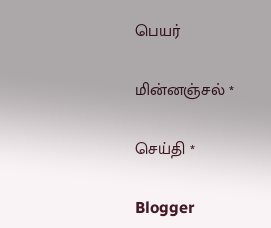பெயர்

மின்னஞ்சல் *

செய்தி *

Blogger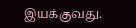இயக்குவது.